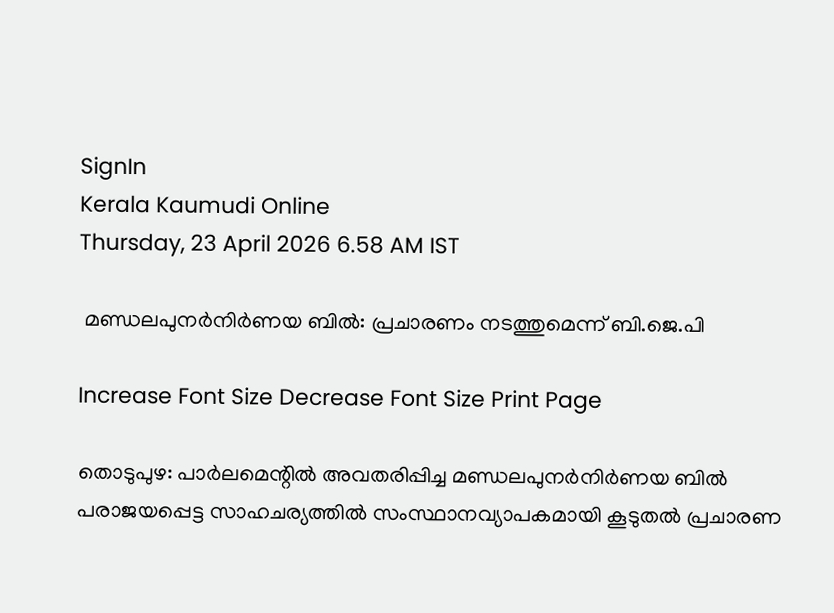SignIn
Kerala Kaumudi Online
Thursday, 23 April 2026 6.58 AM IST

 മണ്ഡലപുനർനിർണയ ബിൽ: പ്രചാരണം നടത്തുമെന്ന് ബി.ജെ.പി

Increase Font Size Decrease Font Size Print Page

തൊടുപുഴ: പാർലമെന്റിൽ അവതരിപ്പിച്ച മണ്ഡലപുനർനിർണയ ബിൽ പരാജയപ്പെട്ട സാഹചര്യത്തിൽ സംസ്ഥാനവ്യാപകമായി കൂടുതൽ പ്രചാരണ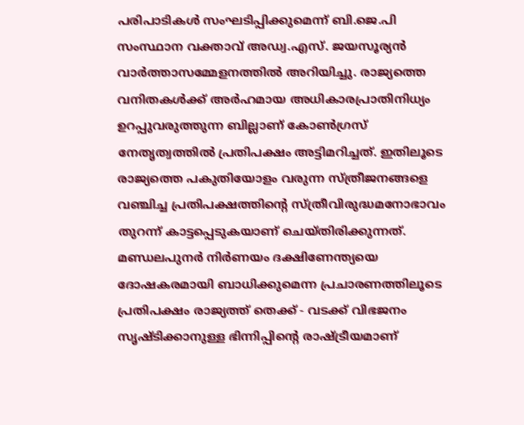പരിപാടികൾ സംഘടിപ്പിക്കുമെന്ന് ബി.ജെ.പി സംസ്ഥാന വക്താവ് അഡ്വ.എസ്. ജയസൂര്യൻ വാർത്താസമ്മേളനത്തിൽ അറിയിച്ചു. രാജ്യത്തെ വനിതകൾക്ക് അർഹമായ അധികാരപ്രാതിനിധ്യം ഉറപ്പുവരുത്തുന്ന ബില്ലാണ് കോൺഗ്രസ് നേതൃത്വത്തിൽ പ്രതിപക്ഷം അട്ടിമറിച്ചത്. ഇതിലൂടെ രാജ്യത്തെ പകുതിയോളം വരുന്ന സ്ത്രീജനങ്ങളെ വഞ്ചിച്ച പ്രതിപക്ഷത്തിന്റെ സ്ത്രീവിരുദ്ധമനോഭാവം തുറന്ന് കാട്ടപ്പെടുകയാണ് ചെയ്തിരിക്കുന്നത്. മണ്ഡലപുനർ നിർണയം ദക്ഷിണേന്ത്യയെ ദോഷകരമായി ബാധിക്കുമെന്ന പ്രചാരണത്തിലൂടെ പ്രതിപക്ഷം രാജ്യത്ത് തെക്ക് - വടക്ക് വിഭജനം സൃഷ്ടിക്കാനുള്ള ഭിന്നിപ്പിന്റെ രാഷ്ട്രീയമാണ്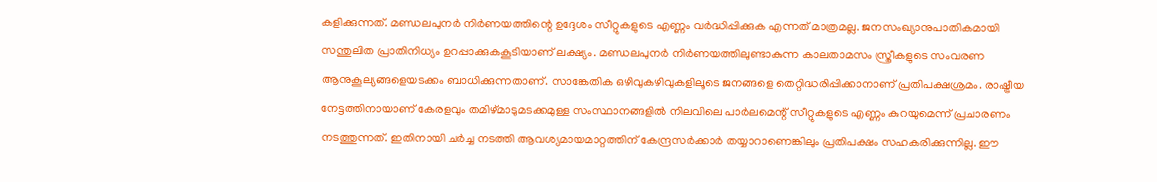കളിക്കുന്നത്. മണ്ഡലപുനർ നിർണയത്തിന്റെ ഉദ്ദേശം സീറ്റുകളുടെ എണ്ണം വർദ്ധിപ്പിക്കുക എന്നത് മാത്രമല്ല. ജനസംഖ്യാനുപാതികമായി സന്തുലിത പ്രാതിനിധ്യം ഉറപ്പാക്കുകകൂടിയാണ് ലക്ഷ്യം. മണ്ഡലപുനർ നിർണയത്തിലുണ്ടാകുന്ന കാലതാമസം സ്ത്രീകളുടെ സംവരണ ആനുകൂല്യങ്ങളെയടക്കം ബാധിക്കുന്നതാണ്. സാങ്കേതിക ഒഴിവുകഴിവുകളിലൂടെ ജനങ്ങളെ തെറ്റിദ്ധരിപ്പിക്കാനാണ് പ്രതിപക്ഷശ്രമം. രാഷ്ട്രീയ നേട്ടത്തിനായാണ് കേരളവും തമിഴ്മാടുമടക്കമുള്ള സംസ്ഥാനങ്ങളിൽ നിലവിലെ പാർലമെന്റ് സീറ്റുകളുടെ എണ്ണം കുറയുമെന്ന് പ്രചാരണം നടത്തുന്നത്. ഇതിനായി ചർച്ച നടത്തി ആവശ്യമായമാറ്റത്തിന് കേന്ദ്രസർക്കാർ തയ്യാറാണെങ്കിലും പ്രതിപക്ഷം സഹകരിക്കുന്നില്ല. ഈ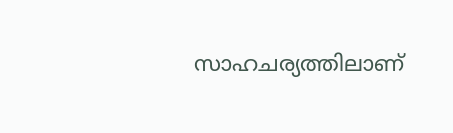സാഹചര്യത്തിലാണ്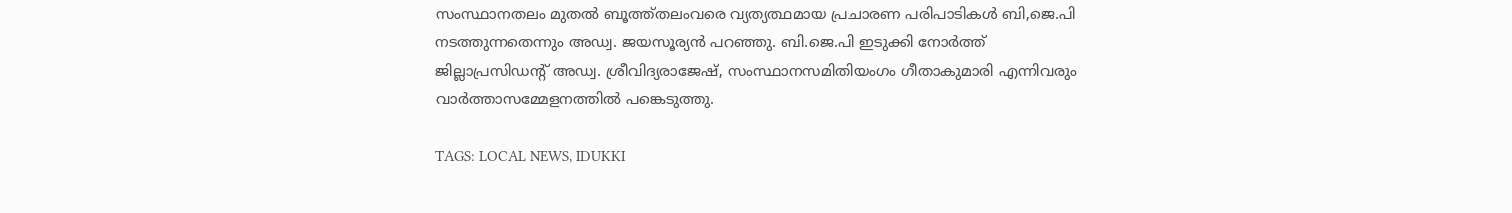സംസ്ഥാനതലം മുതൽ ബൂത്ത്തലംവരെ വ്യത്യത്ഥമായ പ്രചാരണ പരിപാടികൾ ബി,ജെ.പി നടത്തുന്നതെന്നും അഡ്വ. ജയസൂര്യൻ പറഞ്ഞു. ബി.ജെ.പി ഇടുക്കി നോർത്ത് ജില്ലാപ്രസിഡന്റ് അഡ്വ. ശ്രീവിദ്യരാജേഷ്, സംസ്ഥാനസമിതിയംഗം ഗീതാകുമാരി എന്നിവരും വാർത്താസമ്മേളനത്തിൽ പങ്കെടുത്തു.

TAGS: LOCAL NEWS, IDUKKI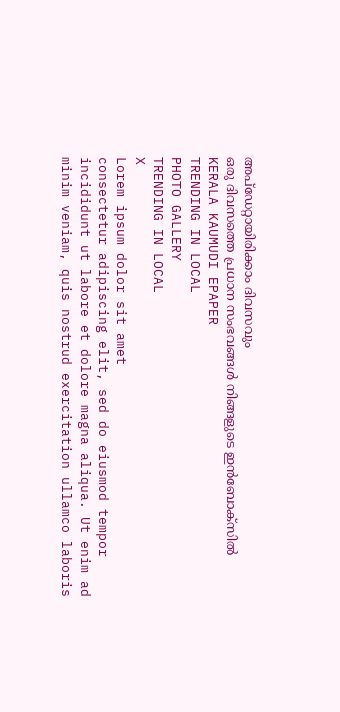അപ്ഡേറ്റായിരിക്കാം ദിവസവും
ഒരു ദിവസത്തെ പ്രധാന സംഭവങ്ങൾ നിങ്ങളുടെ ഇൻബോക്സിൽ
KERALA KAUMUDI EPAPER
TRENDING IN LOCAL
PHOTO GALLERY
TRENDING IN LOCAL
X
Lorem ipsum dolor sit amet
consectetur adipiscing elit, sed do eiusmod tempor incididunt ut labore et dolore magna aliqua. Ut enim ad minim veniam, quis nostrud exercitation ullamco laboris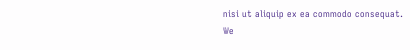nisi ut aliquip ex ea commodo consequat.
We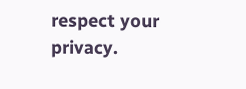respect your privacy.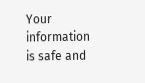Your information is safe and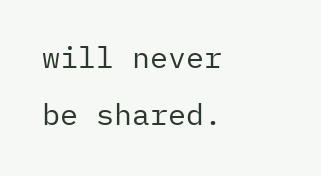will never be shared.